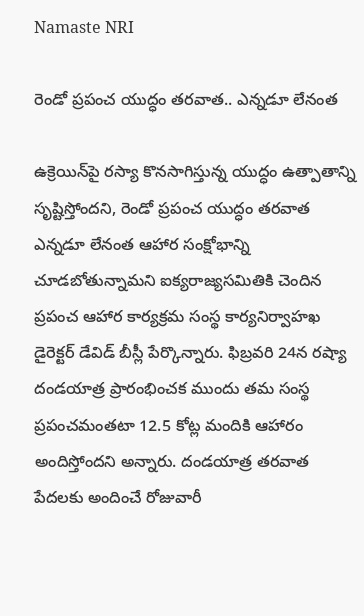Namaste NRI

రెండో ప్రపంచ యుద్ధం తరవాత.. ఎన్నడూ లేనంత

ఉక్రెయిన్‌పై రస్యా కొనసాగిస్తున్న యుద్ధం ఉత్పాతాన్ని సృష్టిస్తోందని, రెండో ప్రపంచ యుద్ధం తరవాత ఎన్నడూ లేనంత ఆహార సంక్షోభాన్ని చూడబోతున్నామని ఐక్యరాజ్యసమితికి చెందిన ప్రపంచ ఆహార కార్యక్రమ సంస్థ కార్యనిర్వాహఖ డైరెక్టర్‌ డేవిడ్‌ బీస్లీ పేర్కొన్నారు. ఫిబ్రవరి 24న రష్యా దండయాత్ర ప్రారంభించక ముందు తమ సంస్థ ప్రపంచమంతటా 12.5 కోట్ల మందికి ఆహారం అందిస్తోందని అన్నారు. దండయాత్ర తరవాత పేదలకు అందించే రోజువారీ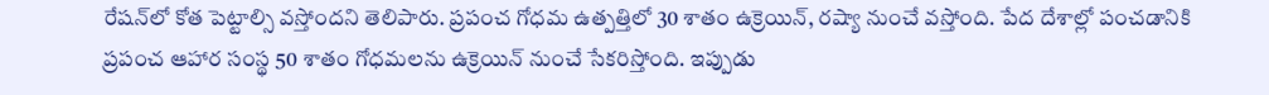రేషన్‌లో కోత పెట్టాల్సి వస్తోందని తెలిపారు. ప్రపంచ గోధమ ఉత్పత్తిలో 30 శాతం ఉక్రెయిన్‌, రష్యా నుంచే వస్తోంది. పేద దేశాల్లో పంచడానికి ప్రపంచ ఆహార సంస్థ 50 శాతం గోధమలను ఉక్రెయిన్‌ నుంచే సేకరిస్తోంది. ఇప్పుడు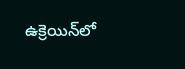ఉక్రెయిన్‌లో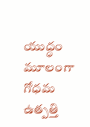యుద్ధం మూలంగా గోధమ ఉత్పత్తి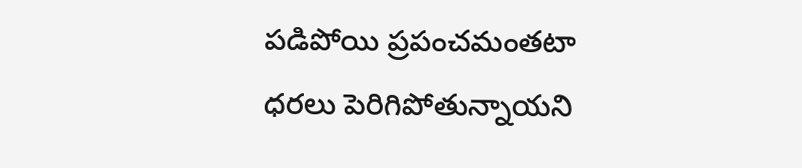పడిపోయి ప్రపంచమంతటా ధరలు పెరిగిపోతున్నాయని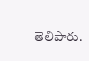తెలిపారు.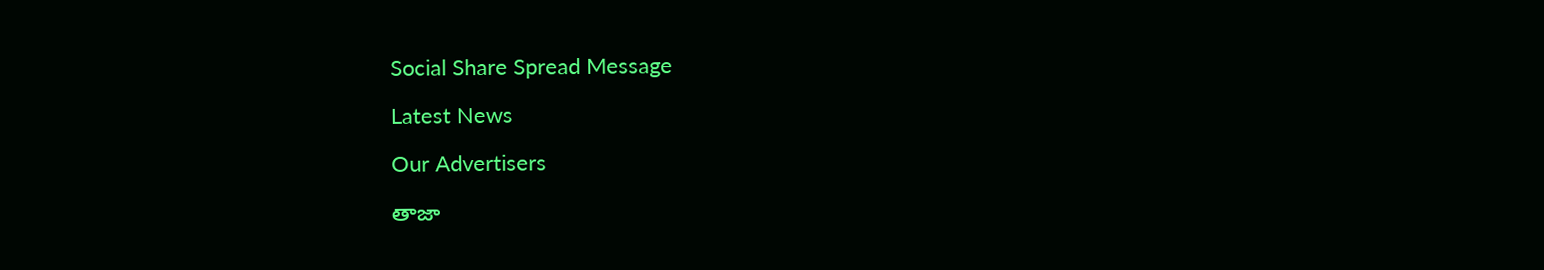Social Share Spread Message

Latest News

Our Advertisers

తాజా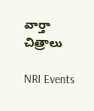వార్తా చిత్రాలు

NRI Events